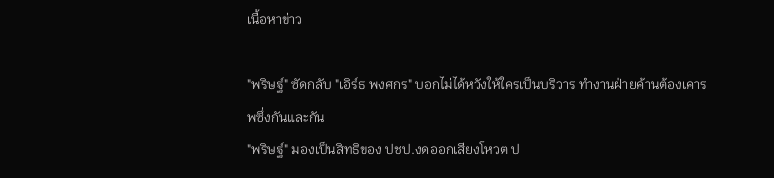เนื้อหาข่าว

"พริษฐ์" ซัดกลับ "เอิร์ธ พงศกร" บอกไม่ได้หวังให้ใครเป็นบริวาร ทำงานฝ่ายค้านต้องเคารพซึ่งกันและกัน
"พริษฐ์" มองเป็นสิทธิของ ปชป.งดออกเสียงโหวต ป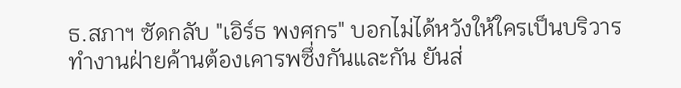ธ.สภาฯ ซัดกลับ "เอิร์ธ พงศกร" บอกไม่ได้หวังให้ใครเป็นบริวาร ทำงานฝ่ายค้านต้องเคารพซึ่งกันและกัน ยันส่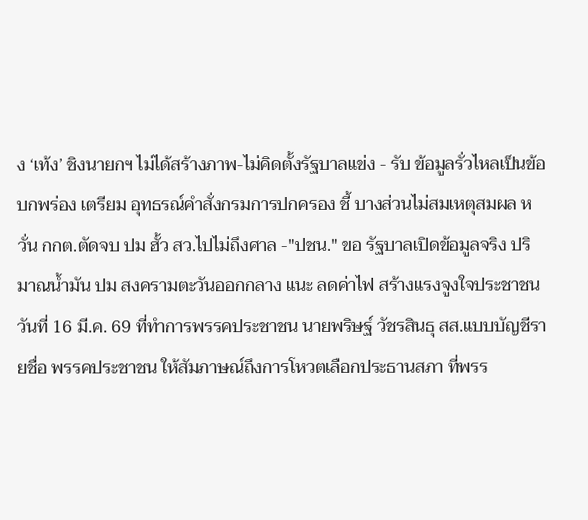ง ‘เท้ง’ ชิงนายกฯ ไม่ได้สร้างภาพ-ไม่คิดตั้งรัฐบาลแข่ง - รับ ข้อมูลรั่วไหลเป็นข้อบกพร่อง เตรียม อุทธรณ์คำสั่งกรมการปกครอง ชี้ บางส่วนไม่สมเหตุสมผล หวั่น กกต.ตัดจบ ปม ฮั้ว สว.ไปไม่ถึงศาล -"ปชน." ขอ รัฐบาลเปิดข้อมูลจริง ปริมาณน้ำมัน ปม สงครามตะวันออกกลาง แนะ ลดค่าไฟ สร้างแรงจูงใจประชาชน
วันที่ 16 มี.ค. 69 ที่ทำการพรรคประชาชน นายพริษฐ์ วัชรสินธุ สส.แบบบัญชีรายชื่อ พรรคประชาชน ให้สัมภาษณ์ถึงการโหวตเลือกประธานสภา ที่พรร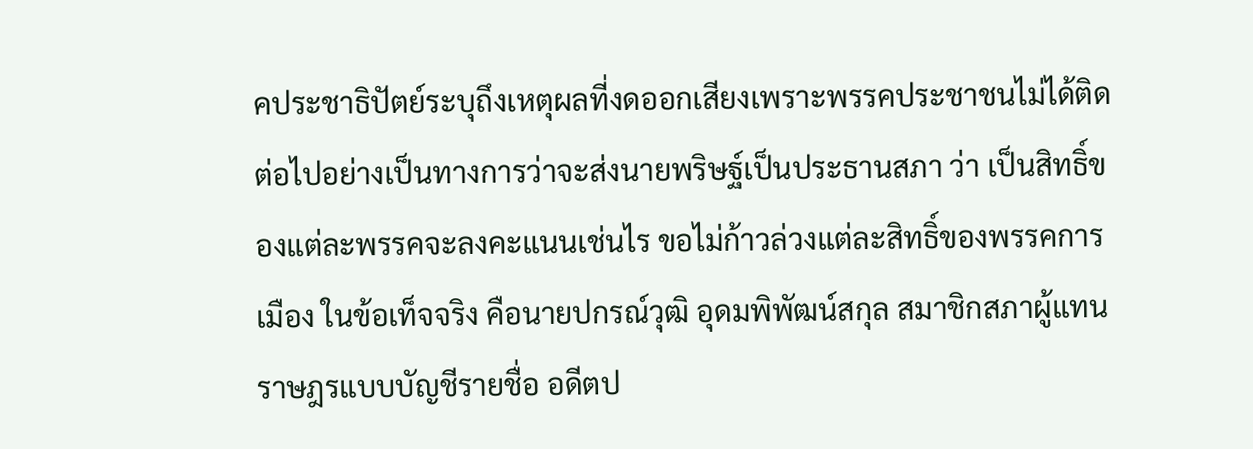คประชาธิปัตย์ระบุถึงเหตุผลที่งดออกเสียงเพราะพรรคประชาชนไม่ได้ติดต่อไปอย่างเป็นทางการว่าจะส่งนายพริษฐ์เป็นประธานสภา ว่า เป็นสิทธิ์ของแต่ละพรรคจะลงคะแนนเช่นไร ขอไม่ก้าวล่วงแต่ละสิทธิ์ของพรรคการเมือง ในข้อเท็จจริง คือนายปกรณ์วุฒิ อุดมพิพัฒน์สกุล สมาชิกสภาผู้แทนราษฎรแบบบัญชีรายชื่อ อดีตป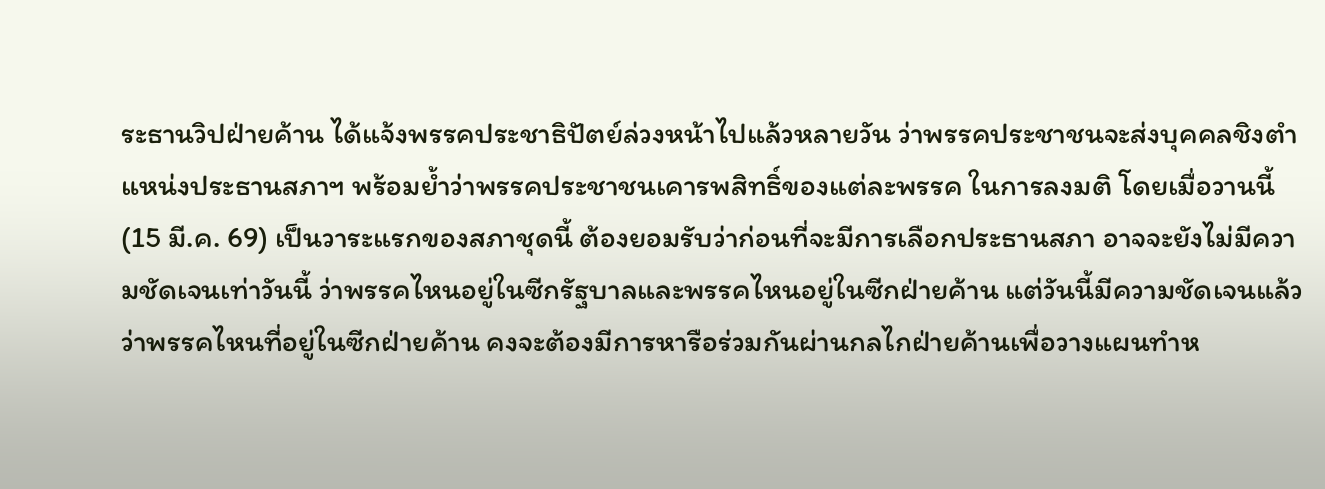ระธานวิปฝ่ายค้าน ได้แจ้งพรรคประชาธิปัตย์ล่วงหน้าไปแล้วหลายวัน ว่าพรรคประชาชนจะส่งบุคคลชิงตำแหน่งประธานสภาฯ พร้อมย้ำว่าพรรคประชาชนเคารพสิทธิ์ของแต่ละพรรค ในการลงมติ โดยเมื่อวานนี้(15 มี.ค. 69) เป็นวาระแรกของสภาชุดนี้ ต้องยอมรับว่าก่อนที่จะมีการเลือกประธานสภา อาจจะยังไม่มีความชัดเจนเท่าวันนี้ ว่าพรรคไหนอยู่ในซีกรัฐบาลและพรรคไหนอยู่ในซีกฝ่ายค้าน แต่วันนี้มีความชัดเจนแล้วว่าพรรคไหนที่อยู่ในซีกฝ่ายค้าน คงจะต้องมีการหารือร่วมกันผ่านกลไกฝ่ายค้านเพื่อวางแผนทำห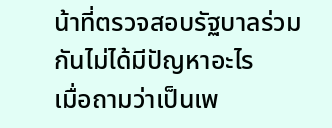น้าที่ตรวจสอบรัฐบาลร่วมกันไม่ได้มีปัญหาอะไร
เมื่อถามว่าเป็นเพ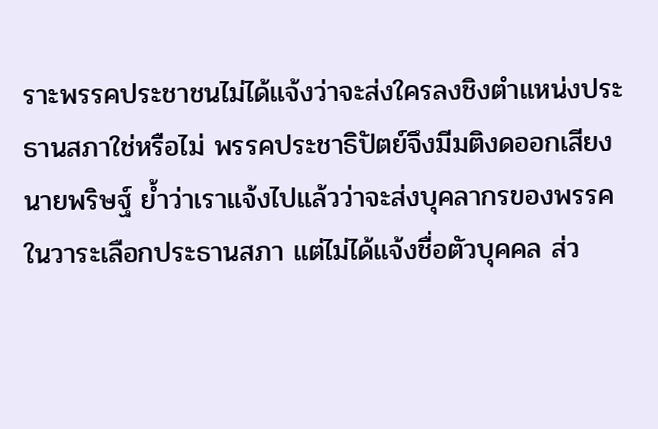ราะพรรคประชาชนไม่ได้แจ้งว่าจะส่งใครลงชิงตำแหน่งประธานสภาใช่หรือไม่ พรรคประชาธิปัตย์จึงมีมติงดออกเสียง นายพริษฐ์ ย้ำว่าเราแจ้งไปแล้วว่าจะส่งบุคลากรของพรรคในวาระเลือกประธานสภา แต่ไม่ได้แจ้งชื่อตัวบุคคล ส่ว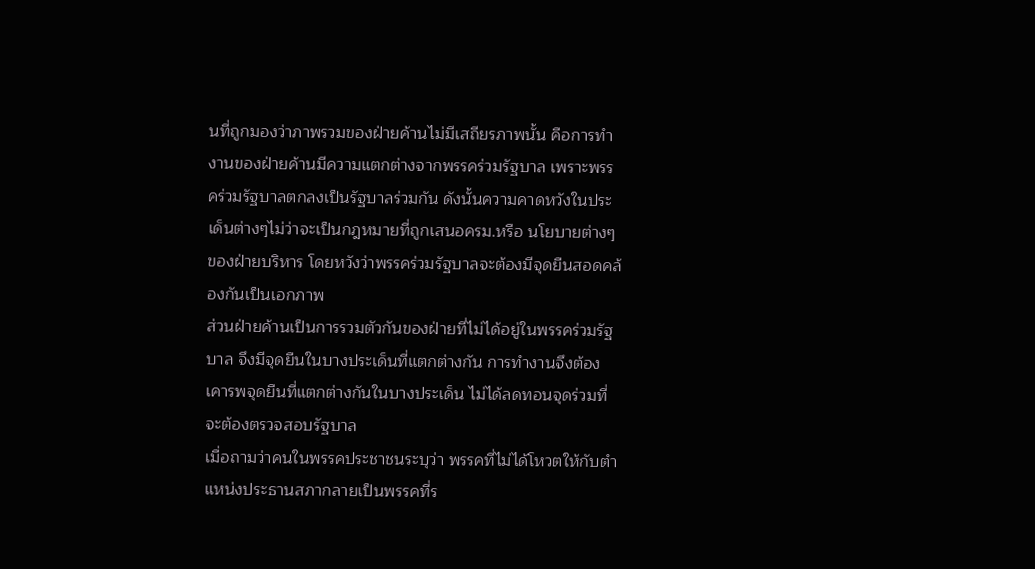นที่ถูกมองว่าภาพรวมของฝ่ายค้านไม่มีเสถียรภาพนั้น คือการทำงานของฝ่ายค้านมีความแตกต่างจากพรรคร่วมรัฐบาล เพราะพรรคร่วมรัฐบาลตกลงเป็นรัฐบาลร่วมกัน ดังนั้นความคาดหวังในประเด็นต่างๆไม่ว่าจะเป็นกฎหมายที่ถูกเสนอครม.หรือ นโยบายต่างๆของฝ่ายบริหาร โดยหวังว่าพรรคร่วมรัฐบาลจะต้องมีจุดยืนสอดคล้องกันเป็นเอกภาพ
ส่วนฝ่ายค้านเป็นการรวมตัวกันของฝ่ายที่ไม่ได้อยู่ในพรรคร่วมรัฐบาล จึงมีจุดยืนในบางประเด็นที่แตกต่างกัน การทำงานจึงต้องเคารพจุดยืนที่แตกต่างกันในบางประเด็น ไม่ได้ลดทอนจุดร่วมที่จะต้องตรวจสอบรัฐบาล
เมื่อถามว่าคนในพรรคประชาชนระบุว่า พรรคที่ไม่ได้โหวตให้กับตำแหน่งประธานสภากลายเป็นพรรคที่ร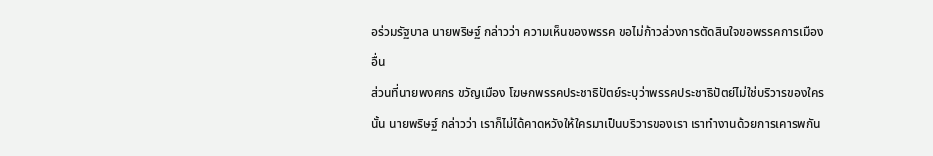อร่วมรัฐบาล นายพริษฐ์ กล่าวว่า ความเห็นของพรรค ขอไม่ก้าวล่วงการตัดสินใจขอพรรคการเมืองอื่น
ส่วนที่นายพงศกร ขวัญเมือง โฆษกพรรคประชาธิปัตย์ระบุว่าพรรคประชาธิปัตย์ไม่ใช่บริวารของใครนั้น นายพริษฐ์ กล่าวว่า เราก็ไม่ได้คาดหวังให้ใครมาเป็นบริวารของเรา เราทำงานด้วยการเคารพกัน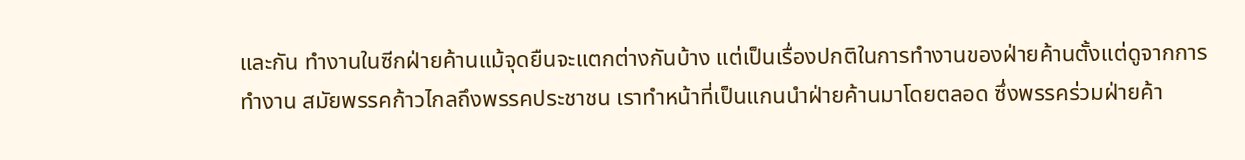และกัน ทำงานในซีกฝ่ายค้านแม้จุดยืนจะแตกต่างกันบ้าง แต่เป็นเรื่องปกติในการทำงานของฝ่ายค้านตั้งแต่ดูจากการทำงาน สมัยพรรคก้าวไกลถึงพรรคประชาชน เราทำหน้าที่เป็นแกนนำฝ่ายค้านมาโดยตลอด ซึ่งพรรคร่วมฝ่ายค้า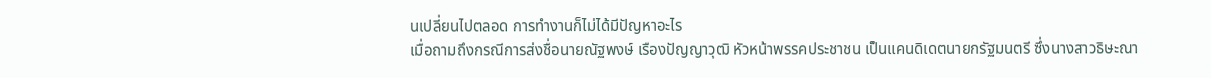นเปลี่ยนไปตลอด การทำงานก็ไม่ได้มีปัญหาอะไร
เมื่อถามถึงกรณีการส่งชื่อนายณัฐพงษ์ เรืองปัญญาวุฒิ หัวหน้าพรรคประชาชน เป็นแคนดิเดตนายกรัฐมนตรี ซึ่งนางสาวธิษะณา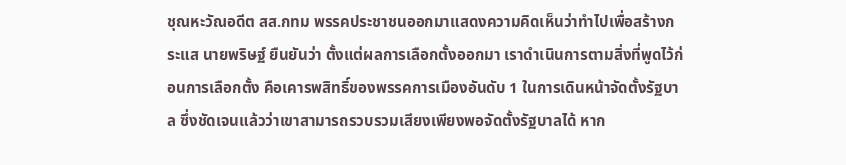ชุณหะวัณอดีต สส.กทม พรรคประชาชนออกมาแสดงความคิดเห็นว่าทำไปเพื่อสร้างกระแส นายพริษฐ์ ยืนยันว่า ตั้งแต่ผลการเลือกตั้งออกมา เราดำเนินการตามสิ่งที่พูดไว้ก่อนการเลือกตั้ง คือเคารพสิทธิ์ของพรรคการเมืองอันดับ 1 ในการเดินหน้าจัดตั้งรัฐบาล ซึ่งชัดเจนแล้วว่าเขาสามารถรวบรวมเสียงเพียงพอจัดตั้งรัฐบาลได้ หาก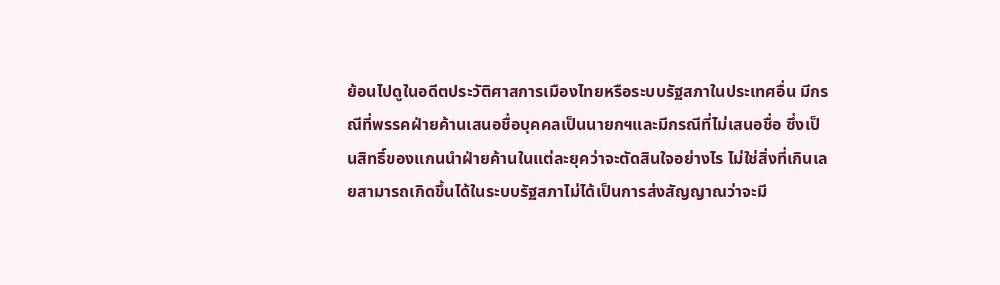ย้อนไปดูในอดีตประวัติศาสการเมืองไทยหรือระบบรัฐสภาในประเทศอื่น มีกรณีที่พรรคฝ่ายค้านเสนอชื่อบุคคลเป็นนายกฯและมีกรณีที่ไม่เสนอชื่อ ซึ่งเป็นสิทธิ์ของแกนนำฝ่ายค้านในแต่ละยุคว่าจะตัดสินใจอย่างไร ไม่ใช่สิ่งที่เกินเลยสามารถเกิดขึ้นได้ในระบบรัฐสภาไม่ได้เป็นการส่งสัญญาณว่าจะมี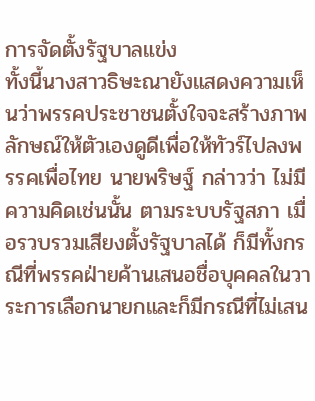การจัดตั้งรัฐบาลแข่ง
ทั้งนี้นางสาวธิษะณายังแสดงความเห็นว่าพรรคประชาชนตั้งใจจะสร้างภาพลักษณ์ให้ตัวเองดูดีเพื่อให้ทัวร์ไปลงพรรคเพื่อไทย นายพริษฐ์ กล่าวว่า ไม่มีความคิดเช่นนั้น ตามระบบรัฐสภา เมื่อรวบรวมเสียงตั้งรัฐบาลได้ ก็มีทั้งกรณีที่พรรคฝ่ายค้านเสนอชื่อบุคคลในวาระการเลือกนายกและก็มีกรณีที่ไม่เสน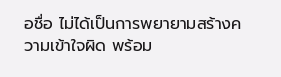อชื่อ ไม่ได้เป็นการพยายามสร้างความเข้าใจผิด พร้อม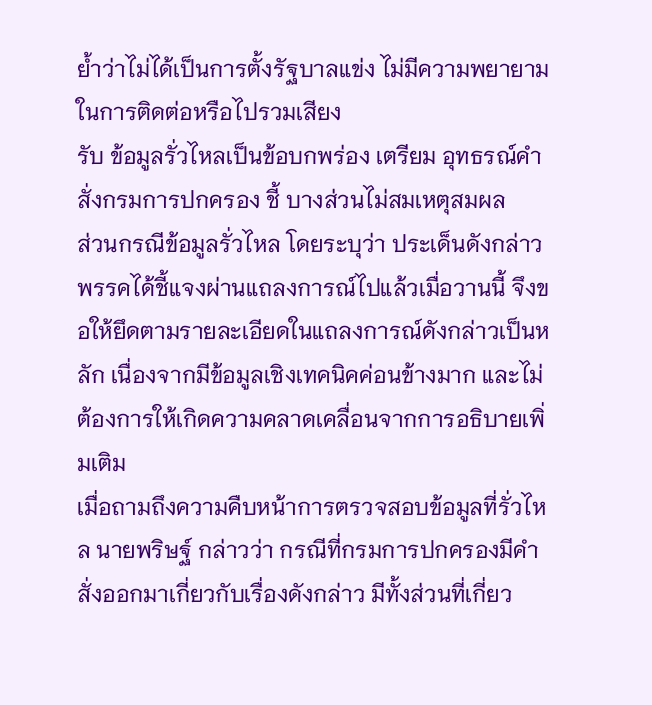ย้ำว่าไม่ได้เป็นการตั้งรัฐบาลแข่ง ไม่มีความพยายามในการติดต่อหรือไปรวมเสียง
รับ ข้อมูลรั่วไหลเป็นข้อบกพร่อง เตรียม อุทธรณ์คำสั่งกรมการปกครอง ชี้ บางส่วนไม่สมเหตุสมผล
ส่วนกรณีข้อมูลรั่วไหล โดยระบุว่า ประเด็นดังกล่าวพรรคได้ชี้แจงผ่านแถลงการณ์ไปแล้วเมื่อวานนี้ จึงขอให้ยึดตามรายละเอียดในแถลงการณ์ดังกล่าวเป็นหลัก เนื่องจากมีข้อมูลเชิงเทคนิคค่อนข้างมาก และไม่ต้องการให้เกิดความคลาดเคลื่อนจากการอธิบายเพิ่มเติม
เมื่อถามถึงความคืบหน้าการตรวจสอบข้อมูลที่รั่วไหล นายพริษฐ์ กล่าวว่า กรณีที่กรมการปกครองมีคำสั่งออกมาเกี่ยวกับเรื่องดังกล่าว มีทั้งส่วนที่เกี่ยว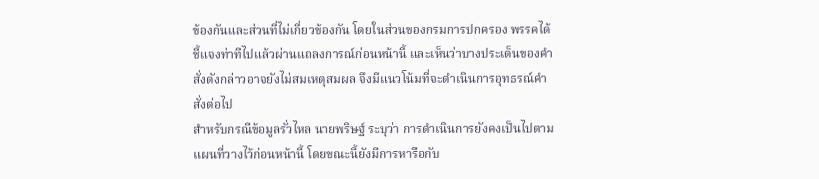ข้องกันและส่วนที่ไม่เกี่ยวข้องกัน โดยในส่วนของกรมการปกครอง พรรคได้ชี้แจงท่าทีไปแล้วผ่านแถลงการณ์ก่อนหน้านี้ และเห็นว่าบางประเด็นของคำสั่งดังกล่าวอาจยังไม่สมเหตุสมผล จึงมีแนวโน้มที่จะดำเนินการอุทธรณ์คำสั่งต่อไป
สำหรับกรณีข้อมูลรั่วไหล นายพริษฐ์ ระบุว่า การดำเนินการยังคงเป็นไปตามแผนที่วางไว้ก่อนหน้านี้ โดยขณะนี้ยังมีการหารือกับ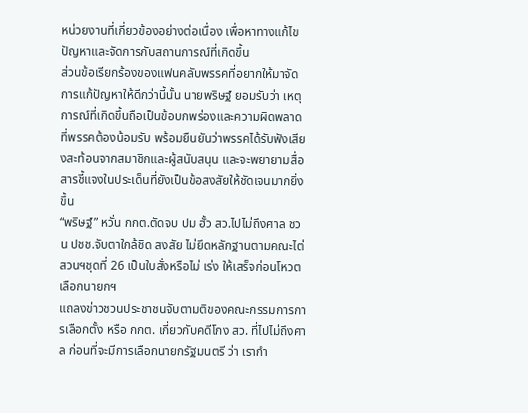หน่วยงานที่เกี่ยวข้องอย่างต่อเนื่อง เพื่อหาทางแก้ไขปัญหาและจัดการกับสถานการณ์ที่เกิดขึ้น
ส่วนข้อเรียกร้องของแฟนคลับพรรคที่อยากให้มาจัดการแก้ปัญหาให้ดีกว่านี้นั้น นายพริษฐ์ ยอมรับว่า เหตุการณ์ที่เกิดขึ้นถือเป็นข้อบกพร่องและความผิดพลาดที่พรรคต้องน้อมรับ พร้อมยืนยันว่าพรรคได้รับฟังเสียงสะท้อนจากสมาชิกและผู้สนับสนุน และจะพยายามสื่อสารชี้แจงในประเด็นที่ยังเป็นข้อสงสัยให้ชัดเจนมากยิ่งขึ้น
“พริษฐ์” หวั่น กกต.ตัดจบ ปม ฮั้ว สว.ไปไม่ถึงศาล ชวน ปชช.จับตาใกล้ชิด สงสัย ไม่ยึดหลักฐานตามคณะไต่สวนฯชุดที่ 26 เป็นใบสั่งหรือไม่ เร่ง ให้เสร็จก่อนโหวตเลือกนายกฯ
แถลงข่าวชวนประชาชนจับตามติของคณะกรรมการการเลือกตั้ง หรือ กกต. เกี่ยวกับคดีโกง สว. ที่ไปไม่ถึงศาล ก่อนที่จะมีการเลือกนายกรัฐมนตรี ว่า เรากำ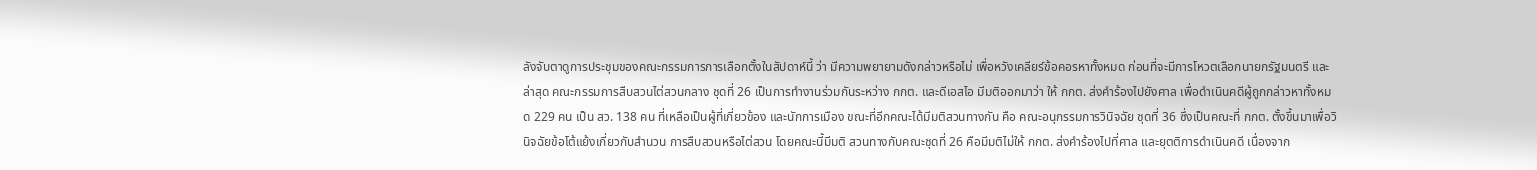ลังจับตาดูการประชุมของคณะกรรมการการเลือกตั้งในสัปดาห์นี้ ว่า มีความพยายามดังกล่าวหรือไม่ เพื่อหวังเคลียร์ข้อคอรหาทั้งหมด ก่อนที่จะมีการโหวตเลือกนายกรัฐมนตรี และล่าสุด คณะกรรมการสืบสวนไต่สวนกลาง ชุดที่ 26 เป็นการทำงานร่วมกันระหว่าง กกต. และดีเอสไอ มีมติออกมาว่า ให้ กกต. ส่งคำร้องไปยังศาล เพื่อดำเนินคดีผู้ถูกกล่าวหาทั้งหมด 229 คน เป็น สว. 138 คน ที่เหลือเป็นผู้ที่เกี่ยวข้อง และนักการเมือง ขณะที่อีกคณะได้มีมติสวนทางกัน คือ คณะอนุกรรมการวินิจฉัย ชุดที่ 36 ซึ่งเป็นคณะที่ กกต. ตั้งขึ้นมาเพื่อวินิจฉัยข้อโต้แย้งเกี่ยวกับสำนวน การสืบสวนหรือไต่สวน โดยคณะนี้มีมติ สวนทางกับคณะชุดที่ 26 คือมีมติไม่ให้ กกต. ส่งคำร้องไปที่ศาล และยุตติการดำเนินคดี เนื่องจาก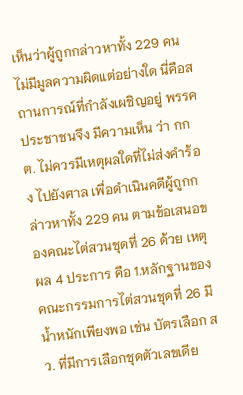เห็นว่าผู้ถูกกล่าวหาทั้ง 229 คน ไม่มีมูลความผิดแต่อย่างใด นี่คือสถานการณ์ที่กำลังเผชิญอยู่ พรรคประชาชนจึง มีความเห็น ว่า กกต. ไม่ควรมีเหตุผลใดที่ไม่ส่งคำร้อง ไปยังศาล เพื่อดำเนินคดีผู้ถูกกล่าวหาทั้ง 229 คน ตามข้อเสนอของคณะไต่สวนชุดที่ 26 ด้วย เหตุผล 4 ประการ คือ 1.หลักฐานของคณะกรรมการไต่สวนชุดที่ 26 มีน้ำหนักเพียงพอ เช่น บัตรเลือก สว. ที่มีการเลือกชุดตัวเลขเดีย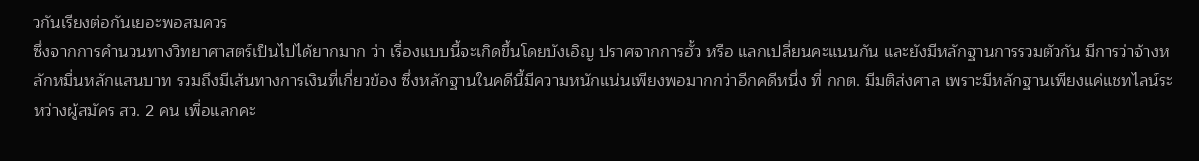วกันเรียงต่อกันเยอะพอสมควร
ซึ่งจากการคำนวนทางวิทยาศาสตร์เป็นไปได้ยากมาก ว่า เรื่องแบบนี้จะเกิดขึ้นโดยบังเอิญ ปราศจากการฮั้ว หรือ แลกเปลี่ยนคะแนนกัน และยังมีหลักฐานการรวมตัวกัน มีการว่าจ้างหลักหมื่นหลักแสนบาท รวมถึงมีเส้นทางการเงินที่เกี่ยวข้อง ซึ่งหลักฐานในคดีนี้มีความหนักแน่นเพียงพอมากกว่าอีกคดีหนึ่ง ที่ กกต. มีมติส่งศาล เพราะมีหลักฐานเพียงแค่แชทไลน์ระหว่างผู้สมัคร สว. 2 คน เพื่อแลกคะ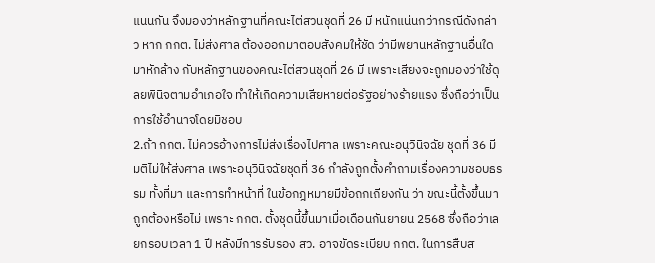แนนกัน จึงมองว่าหลักฐานที่คณะไต่สวนชุดที่ 26 มี หนักแน่นกว่ากรณีดังกล่าว หาก กกต. ไม่ส่งศาล ต้องออกมาตอบสังคมให้ชัด ว่ามีพยานหลักฐานอื่นใดมาหักล้าง กับหลักฐานของคณะไต่สวนชุดที่ 26 มี เพราะเสียงจะถูกมองว่าใช้ดุลยพินิจตามอำเภอใจ ทำให้เกิดความเสียหายต่อรัฐอย่างร้ายแรง ซึ่งถือว่าเป็นการใช้อำนาจโดยมิชอบ
2.ถ้า กกต. ไม่ควรอ้างการไม่ส่งเรื่องไปศาล เพราะคณะอนุวินิจฉัย ชุดที่ 36 มีมติไม่ให้ส่งศาล เพราะอนุวินิจฉัยชุดที่ 36 กำลังถูกตั้งคำถามเรื่องความชอบธรรม ทั้งที่มา และการทำหน้าที่ ในข้อกฎหมายมีข้อถกเถียงกัน ว่า ขณะนี้ตั้งขึ้นมาถูกต้องหรือไม่ เพราะ กกต. ตั้งชุดนี้ขึ้นมาเมื่อเดือนกันยายน 2568 ซึ่งถือว่าเลยกรอบเวลา 1 ปี หลังมีการรับรอง สว. อาจขัดระเบียบ กกต. ในการสืบส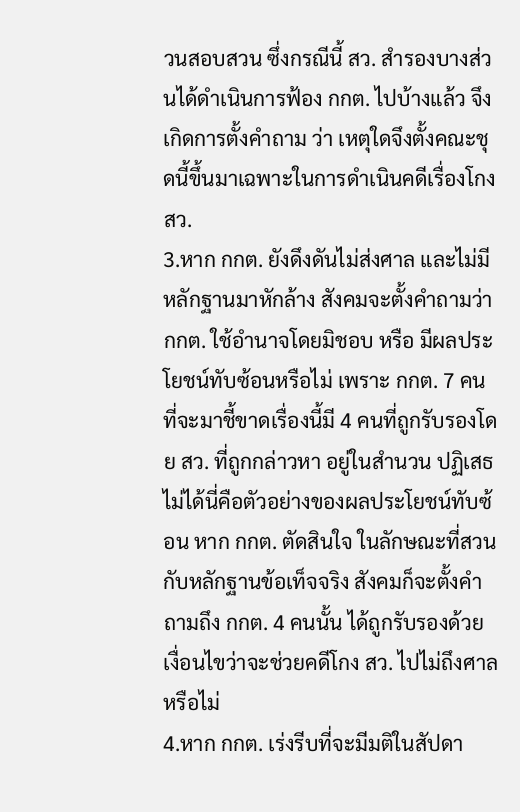วนสอบสวน ซึ่งกรณีนี้ สว. สำรองบางส่วนได้ดำเนินการฟ้อง กกต. ไปบ้างแล้ว จึงเกิดการตั้งคำถาม ว่า เหตุใดจึงตั้งคณะชุดนี้ขึ้นมาเฉพาะในการดำเนินคดีเรื่องโกง สว.
3.หาก กกต. ยังดึงดันไม่ส่งศาล และไม่มีหลักฐานมาหักล้าง สังคมจะตั้งคำถามว่า กกต. ใช้อำนาจโดยมิชอบ หรือ มีผลประโยชน์ทับซ้อนหรือไม่ เพราะ กกต. 7 คน ที่จะมาชี้ขาดเรื่องนี้มี 4 คนที่ถูกรับรองโดย สว. ที่ถูกกล่าวหา อยู่ในสำนวน ปฏิเสธไม่ได้นี่คือตัวอย่างของผลประโยชน์ทับซ้อน หาก กกต. ตัดสินใจ ในลักษณะที่สวนกับหลักฐานข้อเท็จจริง สังคมก็จะตั้งคำถามถึง กกต. 4 คนนั้น ได้ถูกรับรองด้วยเงื่อนไขว่าจะช่วยคดีโกง สว. ไปไม่ถึงศาลหรือไม่
4.หาก กกต. เร่งรีบที่จะมีมติในสัปดา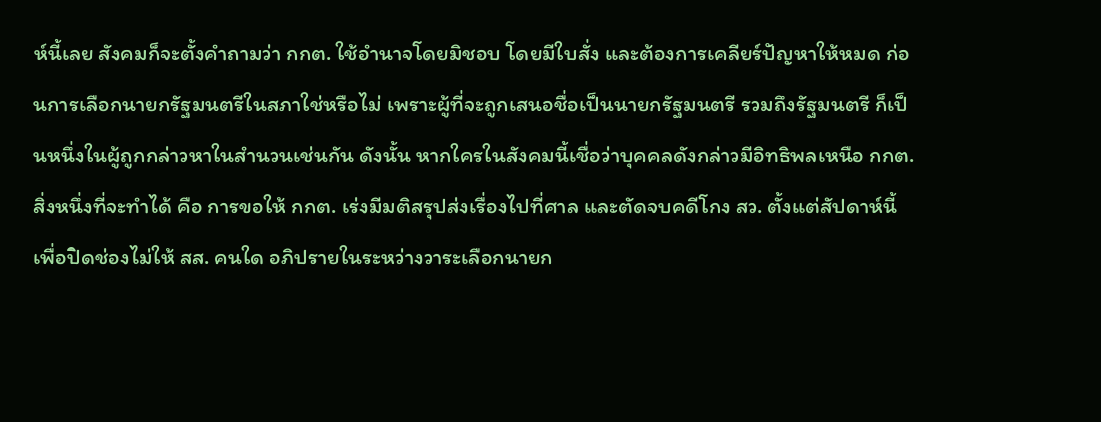ห์นี้เลย สังคมก็จะตั้งคำถามว่า กกต. ใช้อำนาจโดยมิชอบ โดยมีใบสั่ง และต้องการเคลียร์ปัญหาให้หมด ก่อนการเลือกนายกรัฐมนตรีในสภาใช่หรือไม่ เพราะผู้ที่จะถูกเสนอชื่อเป็นนายกรัฐมนตรี รวมถึงรัฐมนตรี ก็เป็นหนึ่งในผู้ถูกกล่าวหาในสำนวนเช่นกัน ดังนั้น หากใครในสังคมนี้เชื่อว่าบุคคลดังกล่าวมีอิทธิพลเหนือ กกต. สิ่งหนึ่งที่จะทำได้ คือ การขอให้ กกต. เร่งมีมติสรุปส่งเรื่องไปที่ศาล และตัดจบคดีโกง สว. ตั้งแต่สัปดาห์นี้ เพื่อปิดช่องไม่ให้ สส. คนใด อภิปรายในระหว่างวาระเลือกนายก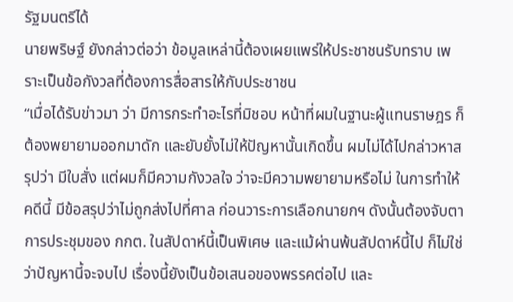รัฐมนตรีได้
นายพริษฐ์ ยังกล่าวต่อว่า ข้อมูลเหล่านี้ต้องเผยแพร่ให้ประชาชนรับทราบ เพราะเป็นข้อกังวลที่ต้องการสื่อสารให้กับประชาชน
“เมื่อได้รับข่าวมา ว่า มีการกระทำอะไรที่มิชอบ หน้าที่ผมในฐานะผู้แทนราษฎร ก็ต้องพยายามออกมาดัก และยับยั้งไม่ให้ปัญหานั้นเกิดขึ้น ผมไม่ได้ไปกล่าวหาสรุปว่า มีใบสั่ง แต่ผมก็มีความกังวลใจ ว่าจะมีความพยายามหรือไม่ ในการทำให้คดีนี้ มีข้อสรุปว่าไม่ถูกส่งไปที่ศาล ก่อนวาระการเลือกนายกฯ ดังนั้นต้องจับตาการประชุมของ กกต. ในสัปดาห์นี้เป็นพิเศษ และแม้ผ่านพ้นสัปดาห์นี้ไป ก็ไม่ใช่ว่าปัญหานี้จะจบไป เรื่องนี้ยังเป็นข้อเสนอของพรรคต่อไป และ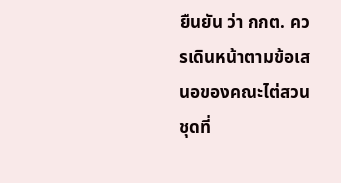ยืนยัน ว่า กกต. ควรเดินหน้าตามข้อเสนอของคณะไต่สวนชุดที่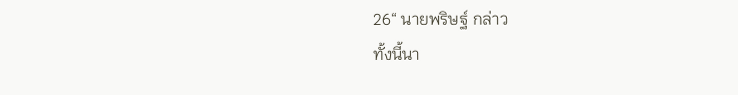26“ นายพริษฐ์ กล่าว
ทั้งนี้นา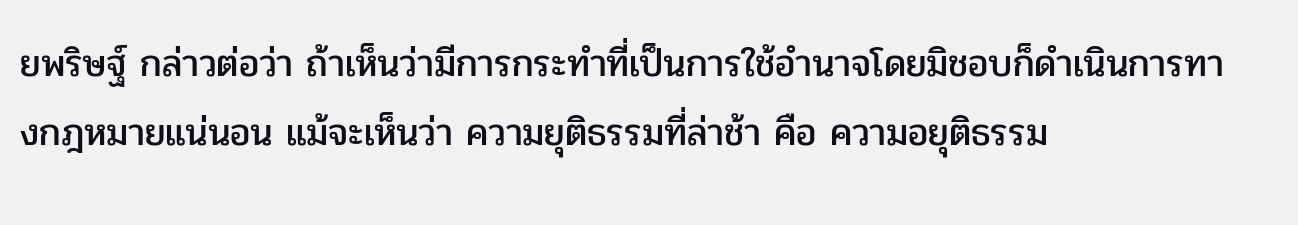ยพริษฐ์ กล่าวต่อว่า ถ้าเห็นว่ามีการกระทำที่เป็นการใช้อำนาจโดยมิชอบก็ดำเนินการทางกฎหมายแน่นอน แม้จะเห็นว่า ความยุติธรรมที่ล่าช้า คือ ความอยุติธรรม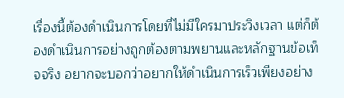เรื่องนี้ต้องดำเนินการโดยที่ไม่มีใครมาประวิงเวลา แต่ก็ต้องดำเนินการอย่างถูกต้องตามพยานและหลักฐานข้อเท็จจริง อยากจะบอกว่าอยากให้ดำเนินการเร็วเพียงอย่าง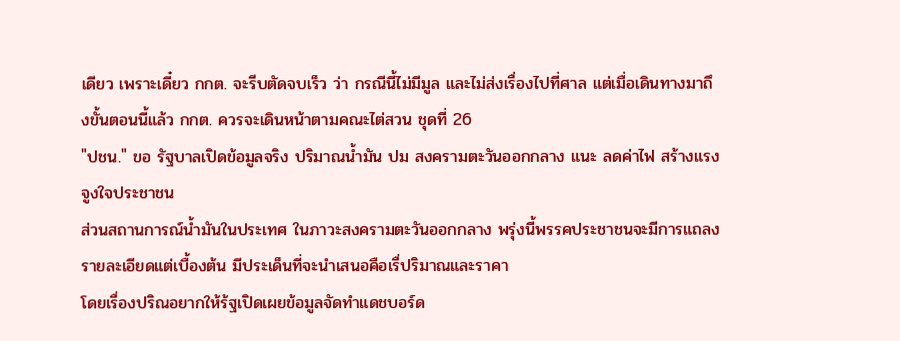เดียว เพราะเดี๋ยว กกต. จะรีบตัดจบเร็ว ว่า กรณีนี้ไม่มีมูล และไม่ส่งเรื่องไปที่ศาล แต่เมื่อเดินทางมาถึงขั้นตอนนี้แล้ว กกต. ควรจะเดินหน้าตามคณะไต่สวน ชุดที่ 26
"ปชน." ขอ รัฐบาลเปิดข้อมูลจริง ปริมาณน้ำมัน ปม สงครามตะวันออกกลาง แนะ ลดค่าไฟ สร้างแรงจูงใจประชาชน
ส่วนสถานการณ์น้ำมันในประเทศ ในภาวะสงครามตะวันออกกลาง พรุ่งนี้พรรคประชาชนจะมีการแถลงรายละเอียดแต่เบื้องต้น มีประเด็นที่จะนำเสนอคือเรื่ปริมาณและราคา
โดยเรื่องปริณอยากให้ร้ฐเปิดเผยข้อมูลจัดทำแดชบอร์ด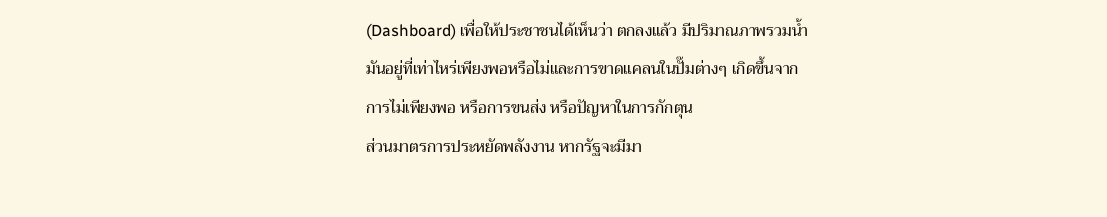(Dashboard) เพื่อให้ประชาชนได้เห็นว่า ตกลงแล้ว มีปริมาณภาพรวมน้ำมันอยู่ที่เท่าไหร่เพียงพอหรือไม่และการขาดแคลนในปั๊มต่างๆ เกิดขึ้นจากการไม่เพียงพอ หรือการขนส่ง หรือปัญหาในการกักตุน
ส่วนมาตรการประหยัดพลังงาน หากรัฐจะมีมา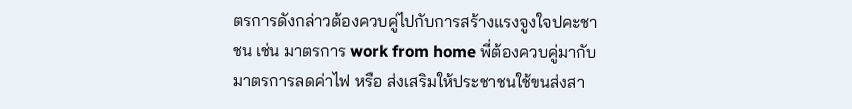ตรการดังกล่าวต้องควบคู่ไปกับการสร้างแรงจูงใจปคะชาชน เช่น มาตรการ work from home พี่ต้องควบคู่มากับมาตรการลดค่าไฟ หรือ ส่งเสริมให้ประชาชนใช้ขนส่งสา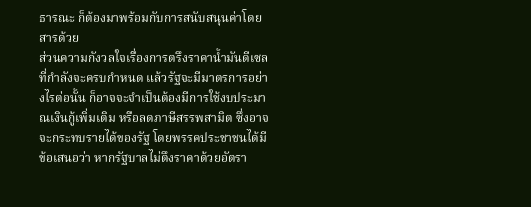ธารณะ ก็ต้องมาพร้อมกับการสนับสนุนค่าโดยสารด้วย
ส่วนความกังวลใจเรื่องการตรึงราคาน้ำมันดีเซล ที่กำลังจะครบกำหนด แล้วรัฐจะมีมาตรการอย่างไรต่อนั้น ก็อาจจะจำเป็นต้องมีการใช้งบประมาณเงินกู้เพิ่มเติม หรือลดภาษีสรรพสามิต ซึ่งอาจจะกระทบรายได้ของรัฐ โดยพรรคประชาชนได้มีข้อเสนอว่า หากรัฐบาลไม่ตึงราคาด้วยอัตรา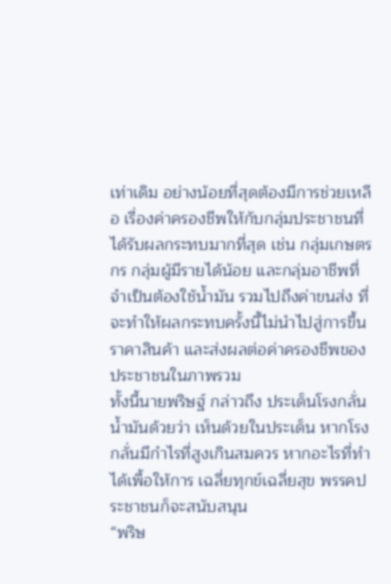เท่าเดิม อย่างน้อยที่สุดต้องมีการช่วยเหลือ เรื่องค่าครองชีพให้กับกลุ่มประชาชนที่ได้รับผลกระทบมากที่สุด เช่น กลุ่มเกษตรกร กลุ่มผู้มีรายได้น้อย และกลุ่มอาชีพที่จำเป็นต้องใช้น้ำมัน รวมไปถึงค่าขนส่ง ที่จะทำให้ผลกระทบครั้งนี้ไม่นำไปสู่การขึ้นราคาสินค้า และส่งผลต่อค่าครองชีพของประชาชนในภาพรวม
ทั้งนี้นายพริษฐ์ กล่าวถึง ประเด็นโรงกลั่นน้ำมันด้วยว่า เห็นด้วยในประเด็น หากโรงกลั่นมีกำไรที่สูงเกินสมควร หากอะไรที่ทำได้เพื้อให้การ เฉลี่ยทุกข์เฉลี่ยสุข พรรคประชาชนก็จะสนับสนุน
“พริษ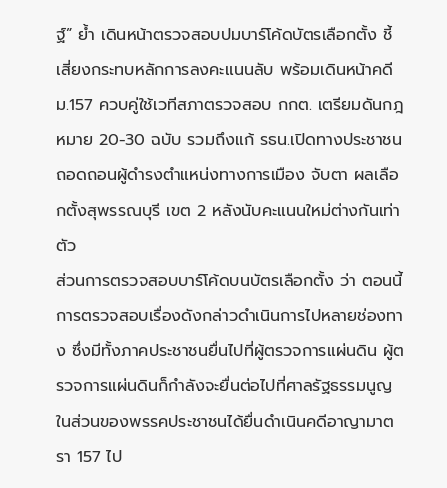ฐ์” ย้ำ เดินหน้าตรวจสอบปมบาร์โค้ดบัตรเลือกตั้ง ชี้ เสี่ยงกระทบหลักการลงคะแนนลับ พร้อมเดินหน้าคดี ม.157 ควบคู่ใช้เวทีสภาตรวจสอบ กกต. เตรียมดันกฎหมาย 20-30 ฉบับ รวมถึงแก้ รธน.เปิดทางประชาชนถอดถอนผู้ดำรงตำแหน่งทางการเมือง จับตา ผลเลือกตั้งสุพรรณบุรี เขต 2 หลังนับคะแนนใหม่ต่างกันเท่าตัว
ส่วนการตรวจสอบบาร์โค้ดบนบัตรเลือกตั้ง ว่า ตอนนี้การตรวจสอบเรื่องดังกล่าวดำเนินการไปหลายช่องทาง ซึ่งมีทั้งภาคประชาชนยื่นไปที่ผู้ตรวจการแผ่นดิน ผู้ตรวจการแผ่นดินก็กำลังจะยื่นต่อไปที่ศาลรัฐธรรมนูญ ในส่วนของพรรคประชาชนได้ยื่นดำเนินคดีอาญามาตรา 157 ไป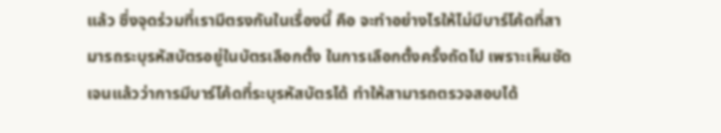แล้ว ซึ่งจุดร่วมที่เรามีตรงกันในเรื่องนี้ คือ จะทำอย่างไรให้ไม่มีบาร์โค้ดที่สามารถระบุรหัสบัตรอยู่ในบัตรเลือกตั้ง ในการเลือกตั้งครั้งถัดไป เพราะเห็นชัดเจนแล้วว่าการมีบาร์โค้ดที่ระบุรหัสบัตรได้ ทำให้สามารถตรวจสอบได้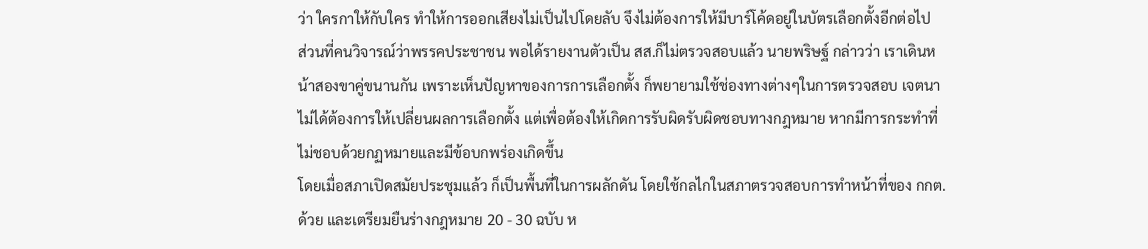ว่า ใครกาให้กับใคร ทำให้การออกเสียงไม่เป็นไปโดยลับ จึงไม่ต้องการให้มีบาร์โค้ดอยู่ในบัตรเลือกตั้งอีกต่อไป
ส่วนที่คนวิจารณ์ว่าพรรคประชาชน พอได้รายงานตัวเป็น สส.ก็ไม่ตรวจสอบแล้ว นายพริษฐ์ กล่าวว่า เราเดินหน้าสองขาคู่ขนานกัน เพราะเห็นปัญหาของการการเลือกตั้ง ก็พยายามใช้ช่องทางต่างๆในการตรวจสอบ เจตนาไม่ได้ต้องการให้เปลี่ยนผลการเลือกตั้ง แต่เพื่อต้องให้เกิดการรับผิดรับผิดชอบทางกฎหมาย หากมีการกระทำที่ไม่ชอบด้วยกฏหมายและมีข้อบกพร่องเกิดขึ้น
โดยเมื่อสภาเปิดสมัยประชุมแล้ว ก็เป็นพื้นที่ในการผลักดัน โดยใช้กลไกในสภาตรวจสอบการทำหน้าที่ของ กกต. ด้วย และเตรียมยืนร่างกฎหมาย 20 - 30 ฉบับ ห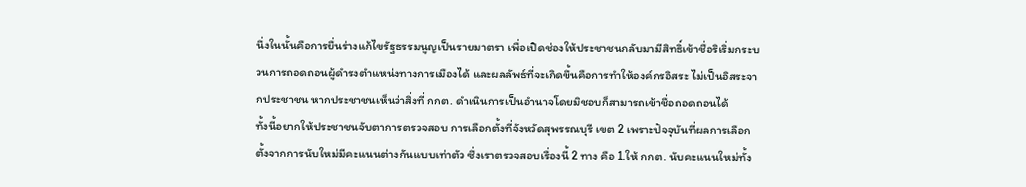นึ่งในนั้นคือการยื่นร่างแก้ไขรัฐธรรมนูญเป็นรายมาตรา เพื่อเปิดช่องให้ประชาชนกลับมามีสิทธิ์เข้าชื่อริเริ่มกระบวนการถอดถอนผู้ดำรงตำแหน่งทางการเมืองได้ และผลลัพธ์ที่จะเกิดขึ้นคือการทำให้องค์กรอิสระ ไม่เป็นอิสระจากประชาชน หากประชาชนเห็นว่าสิ่งที่ กกต. ดำเนินการเป็นอำนาจโดยมิชอบก็สามารถเข้าชื่อถอดถอนได้
ทั้งนี้อยากให้ประชาชนจับตาการตรวจสอบ การเลือกตั้งที่จังหวัดสุพรรณบุรี เขต 2 เพราะปัจจุบันที่ผลการเลือกตั้งจากการนับใหม่มีคะแนนต่างกันแบบเท่าตัว ซึ่งเราตรวจสอบเรื่องนี้ 2 ทาง คือ 1.ให้ กกต. นับคะแนนใหม่ทั้ง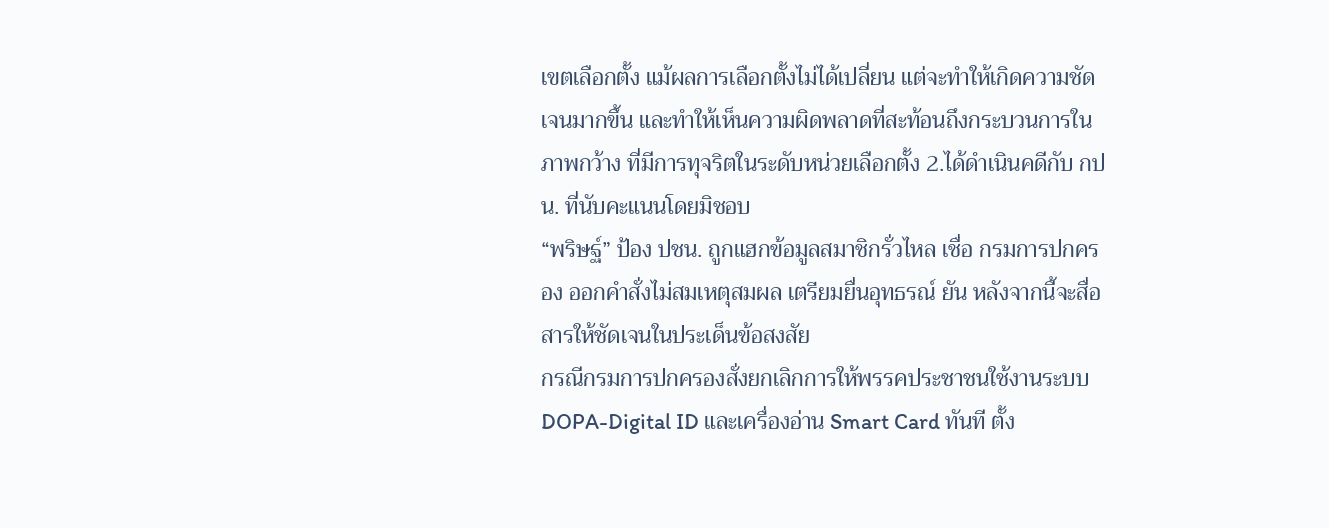เขตเลือกตั้ง แม้ผลการเลือกตั้งไม่ได้เปลี่ยน แต่จะทำให้เกิดความชัดเจนมากขึ้น และทำให้เห็นความผิดพลาดที่สะท้อนถึงกระบวนการในภาพกว้าง ที่มีการทุจริตในระดับหน่วยเลือกตั้ง 2.ได้ดำเนินคดีกับ กปน. ที่นับคะแนนโดยมิชอบ
“พริษฐ์” ป้อง ปชน. ถูกแฮกข้อมูลสมาชิกรั่วไหล เชื่อ กรมการปกครอง ออกคำสั่งไม่สมเหตุสมผล เตรียมยื่นอุทธรณ์ ยัน หลังจากนี้จะสื่อสารให้ชัดเจนในประเด็นข้อสงสัย
กรณีกรมการปกครองสั่งยกเลิกการให้พรรคประชาชนใช้งานระบบ DOPA-Digital ID และเครื่องอ่าน Smart Card ทันที ตั้ง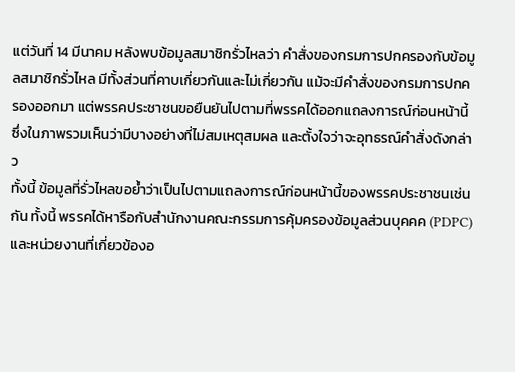แต่วันที่ 14 มีนาคม หลังพบข้อมูลสมาชิกรั่วไหลว่า คำสั่งของกรมการปกครองกับข้อมูลสมาชิกรั่วไหล มีทั้งส่วนที่คาบเกี่ยวกันและไม่เกี่ยวกัน แม้จะมีคำสั่งของกรมการปกครองออกมา แต่พรรคประชาชนขอยืนยันไปตามที่พรรคได้ออกแถลงการณ์ก่อนหน้านี้ ซึ่งในภาพรวมเห็นว่ามีบางอย่างที่ไม่สมเหตุสมผล และตั้งใจว่าจะอุทธรณ์คำสั่งดังกล่าว
ทั้งนี้ ข้อมูลที่รั่วไหลขอย้ำว่าเป็นไปตามแถลงการณ์ก่อนหน้านี้ของพรรคประชาชนเช่นกัน ทั้งนี้ พรรคได้หารือกับสำนักงานคณะกรรมการคุ้มครองข้อมูลส่วนบุคคค (PDPC) และหน่วยงานที่เกี่ยวข้องอ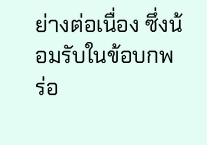ย่างต่อเนื่อง ซึ่งน้อมรับในข้อบกพร่อ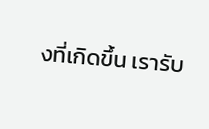งที่เกิดขึ้น เรารับ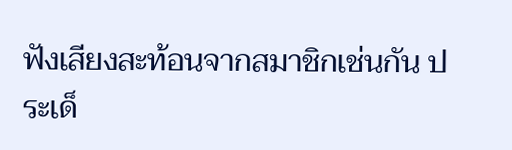ฟังเสียงสะท้อนจากสมาชิกเช่นกัน ประเด็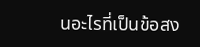นอะไรที่เป็นข้อสง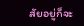สัยอยู่ก็จะ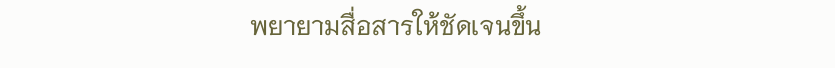พยายามสื่อสารให้ชัดเจนขึ้น